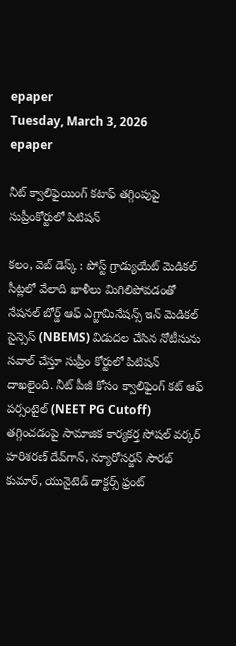epaper
Tuesday, March 3, 2026
epaper

నీట్ క్వాలిఫైయింగ్ కటాఫ్ తగ్గింపుపై సుప్రీంకోర్టులో పిటిషన్

కలం, వెబ్ డెస్క్ : పోస్ట్ గ్రాడ్యుయేట్ మెడికల్ సీట్లలో వేలాది ఖాళీలు మిగిలిపోవడంతో నేషనల్ బోర్డ్ ఆఫ్ ఎగ్జామినేషన్స్ ఇన్ మెడికల్ సైన్సెస్ (NBEMS) విడుదల చేసిన నోటీసును సవాల్ చేస్తూ సుప్రీం కోర్టులో పిటిషన్ దాఖలైంది. నీట్ పీజీ కోసం క్వాలిఫైంగ్ కట్ ఆఫ్ పర్సంటైల్ (NEET PG Cutoff) తగ్గించడంపై సామాజిక కార్యకర్త సోషల్ వర్కర్ హరిశరణ్ దేవ్‌గాన్, న్యూరోసర్జన్ సౌరభ్ కుమార్, యునైటెడ్ డాక్టర్స్ ఫ్రంట్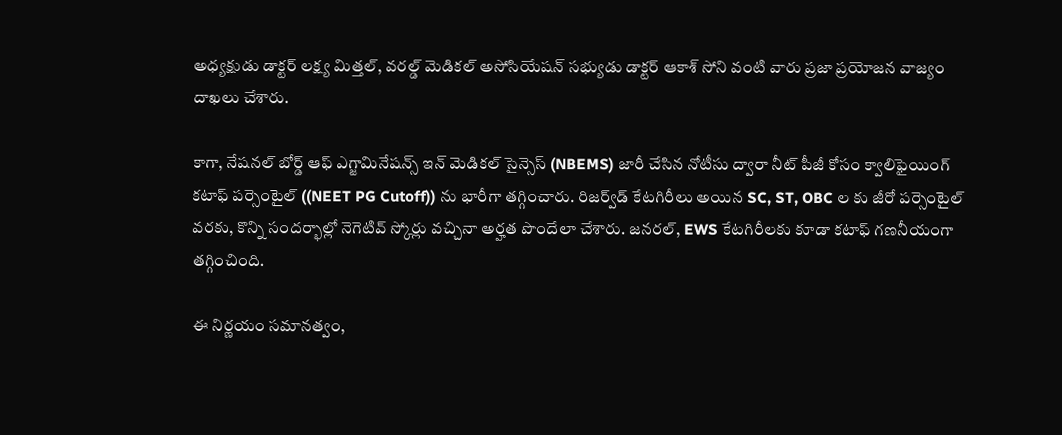అధ్యక్షుడు డాక్టర్ లక్ష్య మిత్తల్, వరల్డ్ మెడికల్ అసోసియేషన్ సభ్యుడు డాక్టర్ ఆకాశ్ సోని వంటి వారు ప్రజా ప్రయోజన వాజ్యం దాఖలు చేశారు.

కాగా, నేషనల్ బోర్డ్ ఆఫ్ ఎగ్జామినేషన్స్ ఇన్ మెడికల్ సైన్సెస్ (NBEMS) జారీ చేసిన నోటీసు ద్వారా నీట్ పీజీ కోసం క్వాలిఫైయింగ్ కటాఫ్ పర్సెంటైల్‌ ((NEET PG Cutoff)) ను భారీగా తగ్గించారు. రిజర్వ్‌డ్ కేటగిరీలు అయిన SC, ST, OBC ల కు జీరో పర్సెంటైల్ వరకు, కొన్ని సందర్భాల్లో నెగెటివ్ స్కోర్లు వచ్చినా అర్హత పొందేలా చేశారు. జనరల్, EWS కేటగిరీలకు కూడా కటాఫ్ గణనీయంగా తగ్గించింది.

ఈ నిర్ణయం సమానత్వం,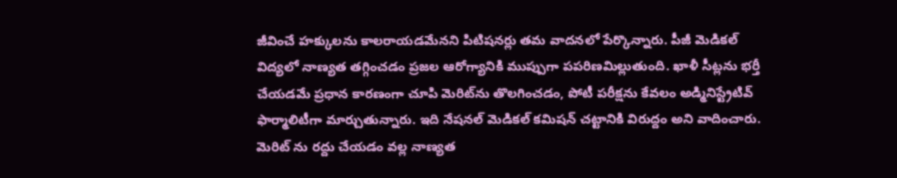జీవించే హక్కులను కాలరాయడమేనని పిటిషనర్లు తమ వాదనలో పేర్కొన్నారు. పీజీ మెడికల్ విద్యలో నాణ్యత తగ్గించడం ప్రజల ఆరోగ్యానికి ముప్పుగా పపరిణమిల్లుతుంది. ఖాళీ సీట్లను భర్తీ చేయడమే ప్రధాన కారణంగా చూపి మెరిట్‌ను తొలగించడం, పోటీ పరీక్షను కేవలం అడ్మినిస్ట్రేటివ్ ఫార్మాలిటీగా మార్చుతున్నారు. ఇది నేషనల్ మెడికల్ కమిషన్ చట్టానికి విరుద్దం అని వాదించారు. మెరిట్ ను రద్దు చేయడం వల్ల నాణ్యత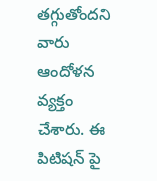తగ్గుతోందని వారు ఆందోళన వ్యక్తం చేశారు. ఈ పిటిషన్ పై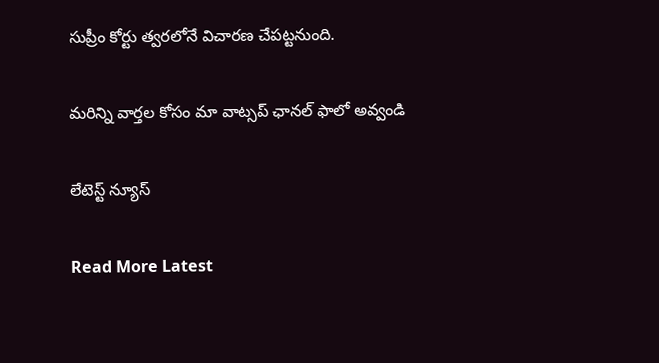సుప్రీం కోర్టు త్వరలోనే విచారణ చేపట్టనుంది.

మ‌రిన్ని వార్త‌ల కోసం మా వాట్స‌ప్ ఛాన‌ల్ ఫాలో అవ్వండి

లేటెస్ట్ న్యూస్‌

Read More Latest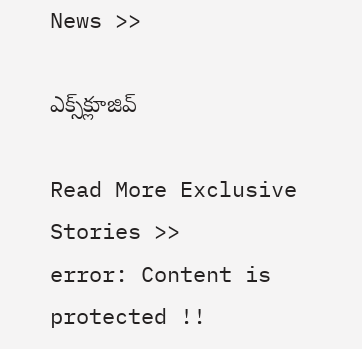News >>

ఎక్స్‌క్లూజివ్‌

Read More Exclusive Stories >>
error: Content is protected !!